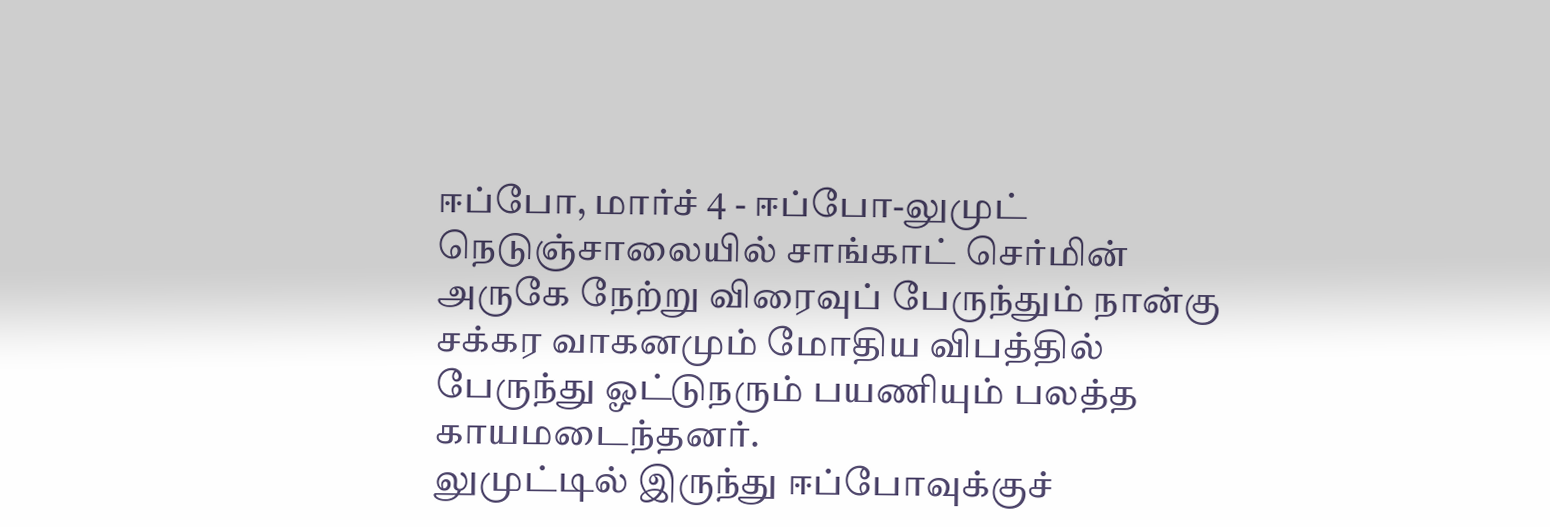ஈப்போ, மார்ச் 4 - ஈப்போ-லுமுட் நெடுஞ்சாலையில் சாங்காட் செர்மின் அருகே நேற்று விரைவுப் பேருந்தும் நான்கு சக்கர வாகனமும் மோதிய விபத்தில் பேருந்து ஓட்டுநரும் பயணியும் பலத்த காயமடைந்தனர்.
லுமுட்டில் இருந்து ஈப்போவுக்குச்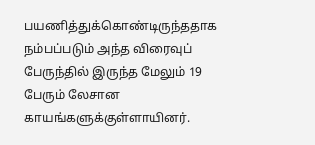பயணித்துக்கொண்டிருந்ததாக நம்பப்படும் அந்த விரைவுப் பேருந்தில் இருந்த மேலும் 19 பேரும் லேசான காயங்களுக்குள்ளாயினர்.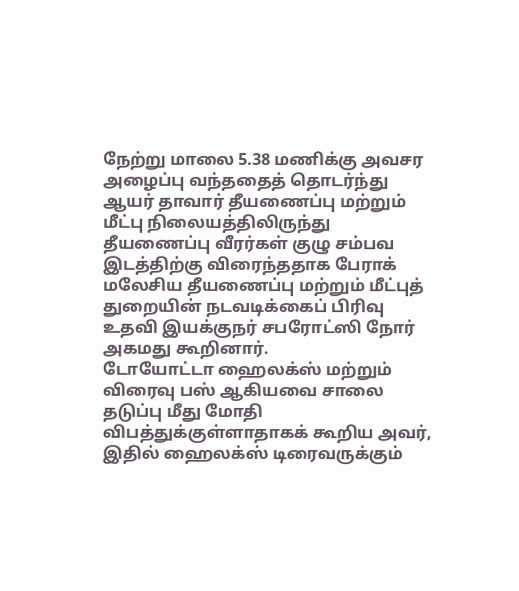நேற்று மாலை 5.38 மணிக்கு அவசர அழைப்பு வந்ததைத் தொடர்ந்து ஆயர் தாவார் தீயணைப்பு மற்றும் மீட்பு நிலையத்திலிருந்து தீயணைப்பு வீரர்கள் குழு சம்பவ இடத்திற்கு விரைந்ததாக பேராக் மலேசிய தீயணைப்பு மற்றும் மீட்புத் துறையின் நடவடிக்கைப் பிரிவு உதவி இயக்குநர் சபரோட்ஸி நோர் அகமது கூறினார்.
டோயோட்டா ஹைலக்ஸ் மற்றும் விரைவு பஸ் ஆகியவை சாலை தடுப்பு மீது மோதி விபத்துக்குள்ளாதாகக் கூறிய அவர், இதில் ஹைலக்ஸ் டிரைவருக்கும்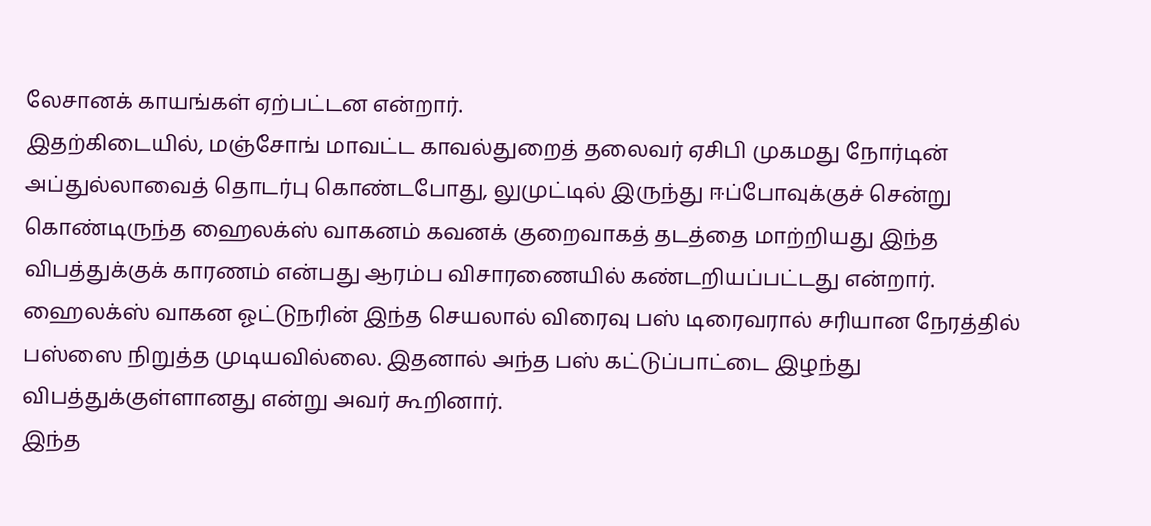லேசானக் காயங்கள் ஏற்பட்டன என்றார்.
இதற்கிடையில், மஞ்சோங் மாவட்ட காவல்துறைத் தலைவர் ஏசிபி முகமது நோர்டின் அப்துல்லாவைத் தொடர்பு கொண்டபோது, லுமுட்டில் இருந்து ஈப்போவுக்குச் சென்று கொண்டிருந்த ஹைலக்ஸ் வாகனம் கவனக் குறைவாகத் தடத்தை மாற்றியது இந்த விபத்துக்குக் காரணம் என்பது ஆரம்ப விசாரணையில் கண்டறியப்பட்டது என்றார்.
ஹைலக்ஸ் வாகன ஓட்டுநரின் இந்த செயலால் விரைவு பஸ் டிரைவரால் சரியான நேரத்தில் பஸ்ஸை நிறுத்த முடியவில்லை. இதனால் அந்த பஸ் கட்டுப்பாட்டை இழந்து விபத்துக்குள்ளானது என்று அவர் கூறினார்.
இந்த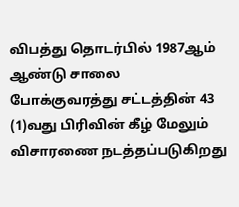விபத்து தொடர்பில் 1987ஆம் ஆண்டு சாலை போக்குவரத்து சட்டத்தின் 43 (1)வது பிரிவின் கீழ் மேலும் விசாரணை நடத்தப்படுகிறது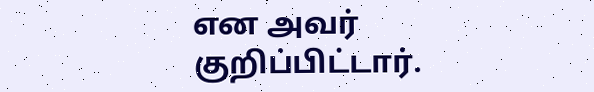என அவர் குறிப்பிட்டார்.